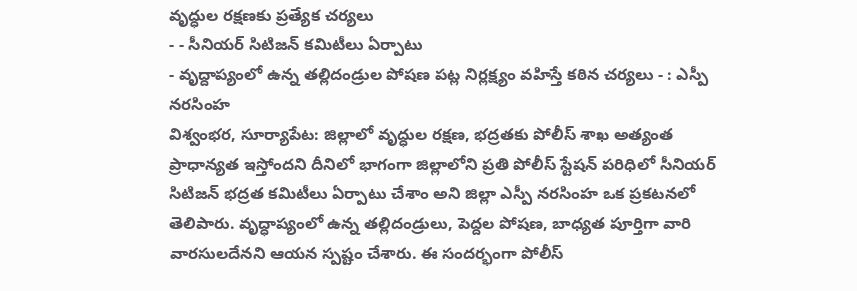వృద్ధుల రక్షణకు ప్రత్యేక చర్యలు
- - సీనియర్ సిటిజన్ కమిటీలు ఏర్పాటు
- వృద్దాప్యంలో ఉన్న తల్లిదండ్రుల పోషణ పట్ల నిర్లక్ష్యం వహిస్తే కఠిన చర్యలు - : ఎస్పీ నరసింహ
విశ్వంభర, సూర్యాపేట: జిల్లాలో వృద్ధుల రక్షణ, భద్రతకు పోలీస్ శాఖ అత్యంత ప్రాధాన్యత ఇస్తోందని దీనిలో భాగంగా జిల్లాలోని ప్రతి పోలీస్ స్టేషన్ పరిధిలో సీనియర్ సిటిజన్ భద్రత కమిటీలు ఏర్పాటు చేశాం అని జిల్లా ఎస్పీ నరసింహ ఒక ప్రకటనలో తెలిపారు. వృద్ధాప్యంలో ఉన్న తల్లిదండ్రులు, పెద్దల పోషణ, బాధ్యత పూర్తిగా వారి వారసులదేనని ఆయన స్పష్టం చేశారు. ఈ సందర్భంగా పోలీస్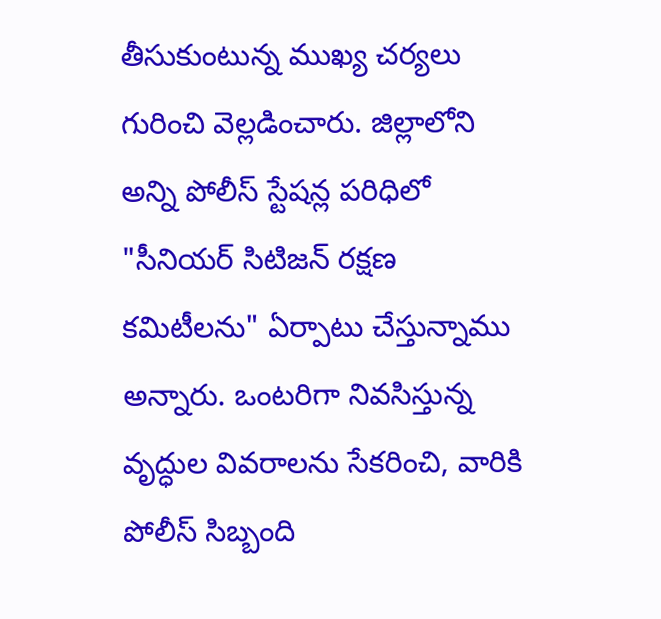తీసుకుంటున్న ముఖ్య చర్యలు గురించి వెల్లడించారు. జిల్లాలోని అన్ని పోలీస్ స్టేషన్ల పరిధిలో "సీనియర్ సిటిజన్ రక్షణ కమిటీలను" ఏర్పాటు చేస్తున్నాము అన్నారు. ఒంటరిగా నివసిస్తున్న వృద్ధుల వివరాలను సేకరించి, వారికి పోలీస్ సిబ్బంది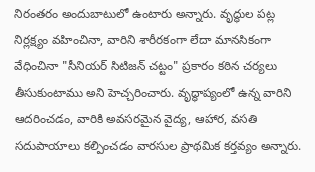నిరంతరం అందుబాటులో ఉంటారు అన్నారు. వృద్ధుల పట్ల నిర్లక్ష్యం వహించినా, వారిని శారీరకంగా లేదా మానసికంగా వేధించినా "సీనియర్ సిటిజన్ చట్టం" ప్రకారం కఠిన చర్యలు తీసుకుంటాము అని హెచ్చరించారు. వృద్ధాప్యంలో ఉన్న వారిని ఆదరించడం, వారికి అవసరమైన వైద్య, ఆహార, వసతి సదుపాయాలు కల్పించడం వారసుల ప్రాథమిక కర్తవ్యం అన్నారు.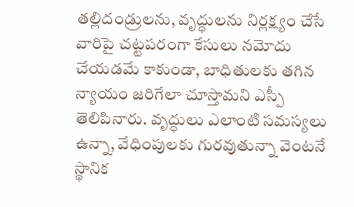తల్లిదండ్రులను, వృద్ధులను నిర్లక్ష్యం చేసే వారిపై చట్టపరంగా కేసులు నమోదు చేయడమే కాకుండా, బాధితులకు తగిన న్యాయం జరిగేలా చూస్తామని ఎస్పీ తెలిపినారు. వృద్ధులు ఎలాంటి సమస్యలు ఉన్నా, వేధింపులకు గురవుతున్నా వెంటనే స్థానిక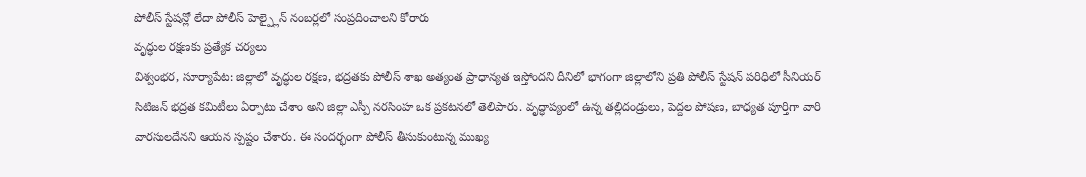పోలీస్ స్టేషన్లో లేదా పోలీస్ హెల్ప్లైన్ నంబర్లలో సంప్రదించాలని కోరారు
వృద్ధుల రక్షణకు ప్రత్యేక చర్యలు
విశ్వంభర, సూర్యాపేట: జిల్లాలో వృద్ధుల రక్షణ, భద్రతకు పోలీస్ శాఖ అత్యంత ప్రాధాన్యత ఇస్తోందని దీనిలో భాగంగా జిల్లాలోని ప్రతి పోలీస్ స్టేషన్ పరిధిలో సీనియర్ సిటిజన్ భద్రత కమిటీలు ఏర్పాటు చేశాం అని జిల్లా ఎస్పీ నరసింహ ఒక ప్రకటనలో తెలిపారు. వృద్ధాప్యంలో ఉన్న తల్లిదండ్రులు, పెద్దల పోషణ, బాధ్యత పూర్తిగా వారి వారసులదేనని ఆయన స్పష్టం చేశారు. ఈ సందర్భంగా పోలీస్ తీసుకుంటున్న ముఖ్య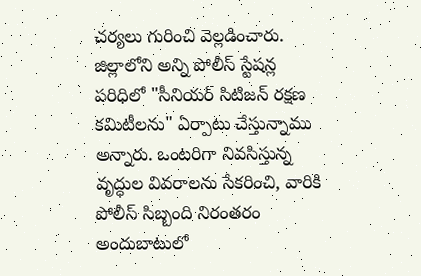చర్యలు గురించి వెల్లడించారు. జిల్లాలోని అన్ని పోలీస్ స్టేషన్ల పరిధిలో "సీనియర్ సిటిజన్ రక్షణ కమిటీలను" ఏర్పాటు చేస్తున్నాము అన్నారు. ఒంటరిగా నివసిస్తున్న వృద్ధుల వివరాలను సేకరించి, వారికి పోలీస్ సిబ్బంది నిరంతరం అందుబాటులో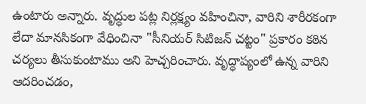ఉంటారు అన్నారు. వృద్ధుల పట్ల నిర్లక్ష్యం వహించినా, వారిని శారీరకంగా లేదా మానసికంగా వేధించినా "సీనియర్ సిటిజన్ చట్టం" ప్రకారం కఠిన చర్యలు తీసుకుంటాము అని హెచ్చరించారు. వృద్ధాప్యంలో ఉన్న వారిని ఆదరించడం,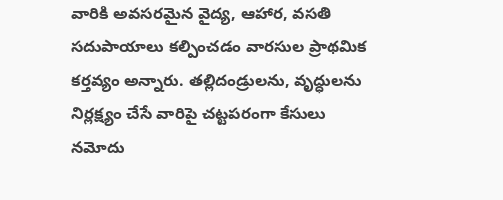వారికి అవసరమైన వైద్య, ఆహార, వసతి సదుపాయాలు కల్పించడం వారసుల ప్రాథమిక కర్తవ్యం అన్నారు. తల్లిదండ్రులను, వృద్ధులను నిర్లక్ష్యం చేసే వారిపై చట్టపరంగా కేసులు నమోదు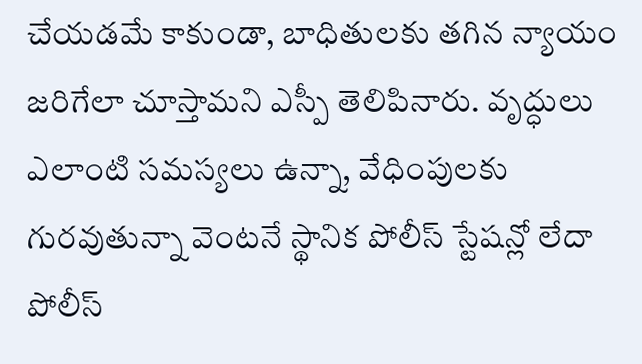చేయడమే కాకుండా, బాధితులకు తగిన న్యాయం జరిగేలా చూస్తామని ఎస్పీ తెలిపినారు. వృద్ధులు ఎలాంటి సమస్యలు ఉన్నా, వేధింపులకు గురవుతున్నా వెంటనే స్థానిక పోలీస్ స్టేషన్లో లేదా పోలీస్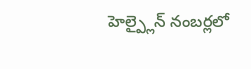హెల్ప్లైన్ నంబర్లలో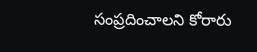సంప్రదించాలని కోరారు